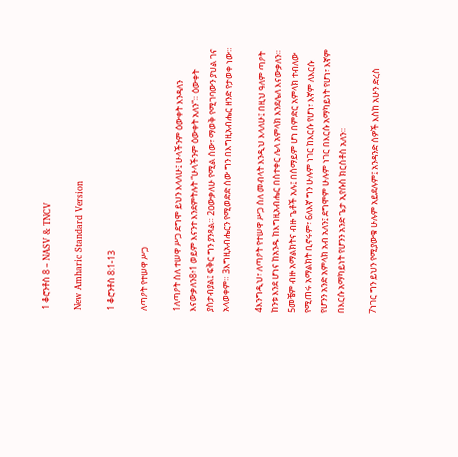1 ቆሮንቶስ 8 – NASV & TNCV

New Amharic Standard Version

1 ቆሮንቶስ 8:1-13

ለጣዖት የተሠዋ ሥጋ

1ለጣዖት ስለ ተሠዋ ሥጋ ደግሞ ይህን እላለሁ፤ ሁላችንም ዕውቀት እንዳለን እናውቃለን8፥1 ወይም እናንተ እንደምትሉት “ሁላችንም ዕውቀት አለን”። ዕውቀት ያስታብያል፤ ፍቅር ግን ያንጻል። 2ዐውቃለሁ የሚል ሰው፣ ማወቅ የሚገባውን ያህል ገና አላወቀም። 3እግዚአብሔርን የሚወድድ ሰው ግን በእግዚአብሔር ዘንድ የታወቀ ነው።

4እንግዲህ፣ ለጣዖት የተሠዋ ሥጋ ስለ መብላት እንዲህ እላለሁ፤ በዚህ ዓለም ጣዖት ከንቱ እንደ ሆነና ከአንዱ ከእግዚአብሔር በስተቀር ሌላ አምላክ እንደሌለ እናውቃለን። 5መቼም ብዙ አማልክትና ብዙ ጌቶች አሉ፤ በሰማይም ሆነ በምድር አምላክ ተብለው የሚጠሩ አማልክት ቢኖሩም፣ 6ለእኛ ግን ሁሉም ነገር ከእርሱ የሆነ፣ እኛም ለእርሱ የሆንን አንድ አምላክ አብ አለን፤ ደግሞም ሁሉም ነገር በእርሱ አማካይነት የሆነ፣ እኛም በእርሱ አማካይነት የሆንን አንድ ጌታ ኢየሱስ ክርስቶስ አለን።

7ነገር ግን ይህን የሚያውቁ ሁሉም አይደሉም፤ አንዳንድ ሰዎች እስከ አሁን ድረስ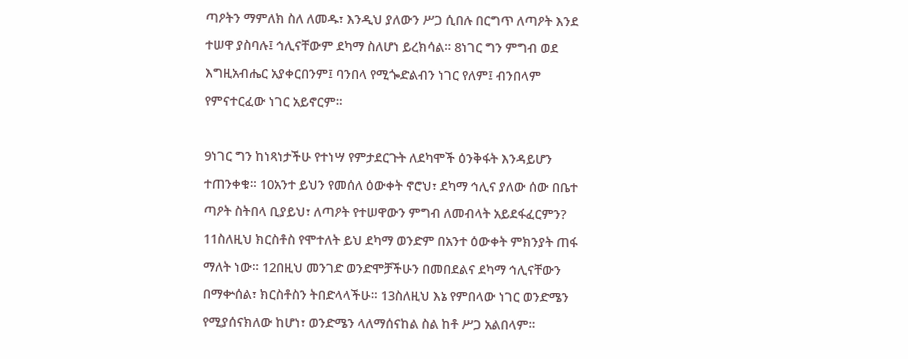ጣዖትን ማምለክ ስለ ለመዱ፣ እንዲህ ያለውን ሥጋ ሲበሉ በርግጥ ለጣዖት እንደ ተሠዋ ያስባሉ፤ ኅሊናቸውም ደካማ ስለሆነ ይረክሳል። 8ነገር ግን ምግብ ወደ እግዚአብሔር አያቀርበንም፤ ባንበላ የሚጐድልብን ነገር የለም፤ ብንበላም የምናተርፈው ነገር አይኖርም።

9ነገር ግን ከነጻነታችሁ የተነሣ የምታደርጉት ለደካሞች ዕንቅፋት እንዳይሆን ተጠንቀቁ። 10አንተ ይህን የመሰለ ዕውቀት ኖሮህ፣ ደካማ ኅሊና ያለው ሰው በቤተ ጣዖት ስትበላ ቢያይህ፣ ለጣዖት የተሠዋውን ምግብ ለመብላት አይደፋፈርምን? 11ስለዚህ ክርስቶስ የሞተለት ይህ ደካማ ወንድም በአንተ ዕውቀት ምክንያት ጠፋ ማለት ነው። 12በዚህ መንገድ ወንድሞቻችሁን በመበደልና ደካማ ኅሊናቸውን በማቍሰል፣ ክርስቶስን ትበድላላችሁ። 13ስለዚህ እኔ የምበላው ነገር ወንድሜን የሚያሰናክለው ከሆነ፣ ወንድሜን ላለማሰናከል ስል ከቶ ሥጋ አልበላም።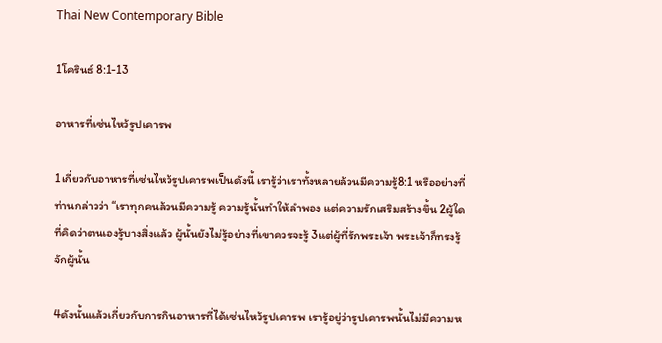Thai New Contemporary Bible

1โครินธ์ 8:1-13

อาหารที่เซ่นไหว้รูปเคารพ

1เกี่ยวกับอาหารที่เซ่นไหว้รูปเคารพเป็นดังนี้ เรารู้ว่าเราทั้งหลายล้วนมีความรู้8:1 หรืออย่างที่ท่านกล่าวว่า “เราทุกคนล้วนมีความรู้ ความรู้นั้นทำให้ลำพอง แต่ความรักเสริมสร้างขึ้น 2ผู้ใดที่คิดว่าตนเองรู้บางสิ่งแล้ว ผู้นั้นยังไม่รู้อย่างที่เขาควรจะรู้ 3แต่ผู้ที่รักพระเจ้า พระเจ้าก็ทรงรู้จักผู้นั้น

4ดังนั้นแล้วเกี่ยวกับการกินอาหารที่ได้เซ่นไหว้รูปเคารพ เรารู้อยู่ว่ารูปเคารพนั้นไม่มีความห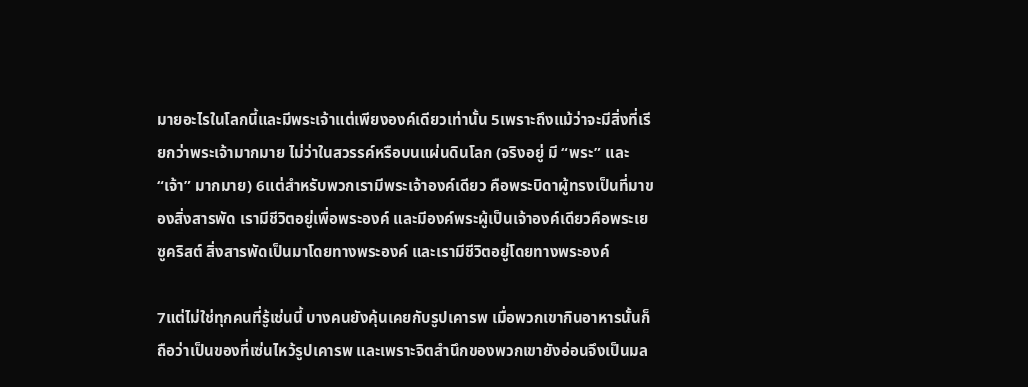มายอะไรในโลกนี้และมีพระเจ้าแต่เพียงองค์เดียวเท่านั้น 5เพราะถึงแม้ว่าจะมีสิ่งที่เรียกว่าพระเจ้ามากมาย ไม่ว่าในสวรรค์หรือบนแผ่นดินโลก (จริงอยู่ มี “พระ” และ “เจ้า” มากมาย) 6แต่สำหรับพวกเรามีพระเจ้าองค์เดียว คือพระบิดาผู้ทรงเป็นที่มาของสิ่งสารพัด เรามีชีวิตอยู่เพื่อพระองค์ และมีองค์พระผู้เป็นเจ้าองค์เดียวคือพระเยซูคริสต์ สิ่งสารพัดเป็นมาโดยทางพระองค์ และเรามีชีวิตอยู่โดยทางพระองค์

7แต่ไม่ใช่ทุกคนที่รู้เช่นนี้ บางคนยังคุ้นเคยกับรูปเคารพ เมื่อพวกเขากินอาหารนั้นก็ถือว่าเป็นของที่เซ่นไหว้รูปเคารพ และเพราะจิตสำนึกของพวกเขายังอ่อนจึงเป็นมล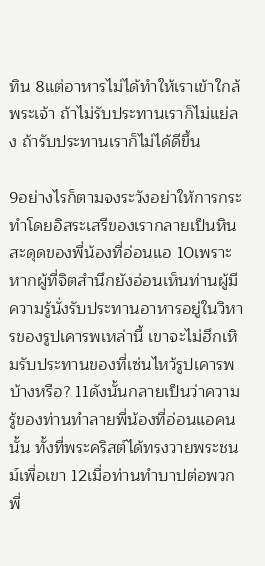ทิน 8แต่อาหารไม่ได้ทำให้เราเข้าใกล้พระเจ้า ถ้าไม่รับประทานเราก็ไม่แย่ลง ถ้ารับประทานเราก็ไม่ได้ดีขึ้น

9อย่างไรก็ตามจงระวังอย่าให้การกระทำโดยอิสระเสรีของเรากลายเป็นหินสะดุดของพี่น้องที่อ่อนแอ 10เพราะหากผู้ที่จิตสำนึกยังอ่อนเห็นท่านผู้มีความรู้นั่งรับประทานอาหารอยู่ในวิหารของรูปเคารพเหล่านี้ เขาจะไม่ฮึกเหิมรับประทานของที่เซ่นไหว้รูปเคารพบ้างหรือ? 11ดังนั้นกลายเป็นว่าความรู้ของท่านทำลายพี่น้องที่อ่อนแอคนนั้น ทั้งที่พระคริสต์ได้ทรงวายพระชนม์เพื่อเขา 12เมื่อท่านทำบาปต่อพวกพี่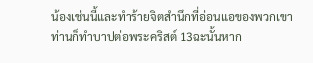น้องเช่นนี้และทำร้ายจิตสำนึกที่อ่อนแอของพวกเขา ท่านก็ทำบาปต่อพระคริสต์ 13ฉะนั้นหาก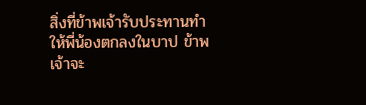สิ่งที่ข้าพเจ้ารับประทานทำให้พี่น้องตกลงในบาป ข้าพเจ้าจะ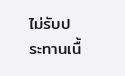ไม่รับประทานเนื้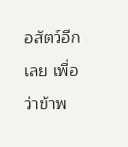อสัตว์อีกเลย เพื่อว่าข้าพ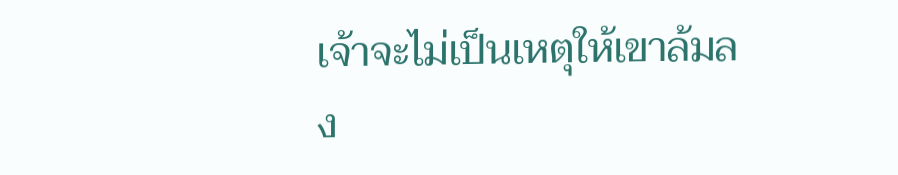เจ้าจะไม่เป็นเหตุให้เขาล้มลง